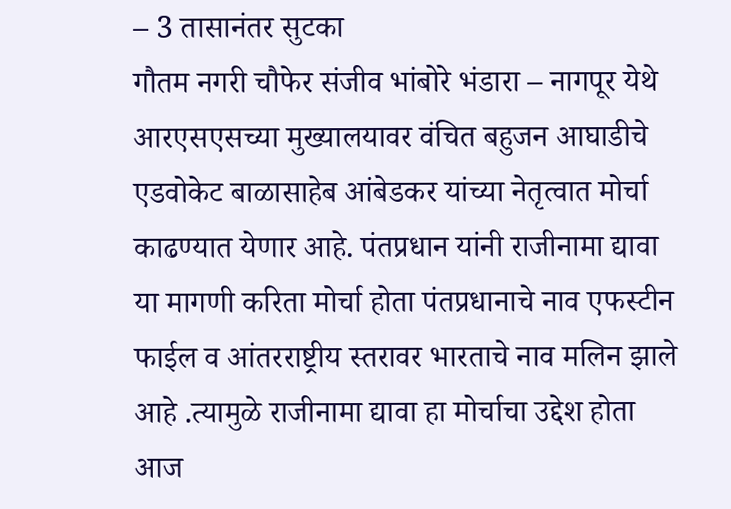– 3 तासानंतर सुटका
गौतम नगरी चौफेर संजीव भांबोरे भंडारा – नागपूर येथे आरएसएसच्या मुख्यालयावर वंचित बहुजन आघाडीचे एडवोकेट बाळासाहेब आंबेडकर यांच्या नेतृत्वात मोर्चा काढण्यात येणार आहे. पंतप्रधान यांनी राजीनामा द्यावा या मागणी करिता मोर्चा होता पंतप्रधानाचे नाव एफस्टीन फाईल व आंतरराष्ट्रीय स्तरावर भारताचे नाव मलिन झाले आहे .त्यामुळे राजीनामा द्यावा हा मोर्चाचा उद्देश होता आज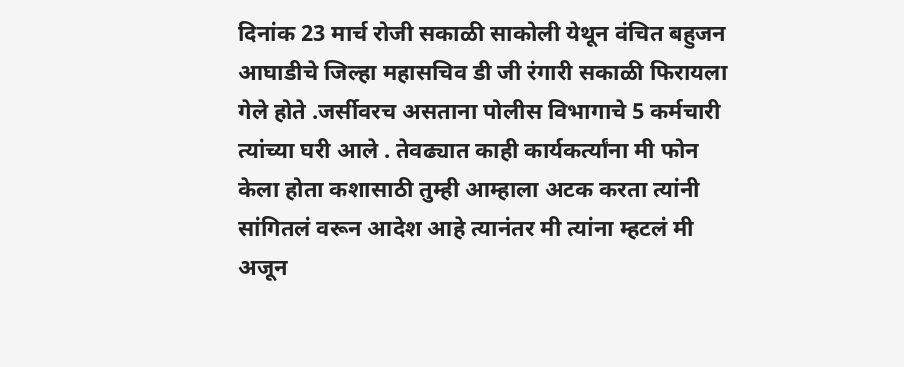दिनांक 23 मार्च रोजी सकाळी साकोली येथून वंचित बहुजन आघाडीचे जिल्हा महासचिव डी जी रंगारी सकाळी फिरायला गेले होते .जर्सीवरच असताना पोलीस विभागाचे 5 कर्मचारी त्यांच्या घरी आले . तेवढ्यात काही कार्यकर्त्यांना मी फोन केला होता कशासाठी तुम्ही आम्हाला अटक करता त्यांनी सांगितलं वरून आदेश आहे त्यानंतर मी त्यांना म्हटलं मी अजून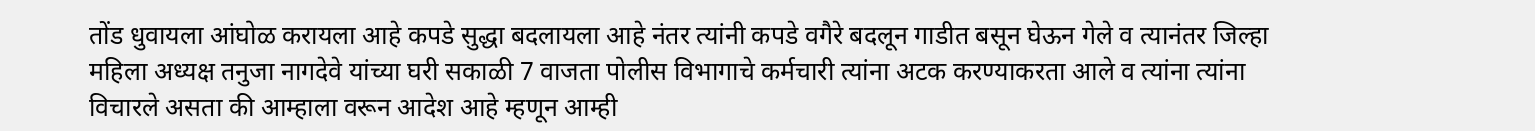तोंड धुवायला आंघोळ करायला आहे कपडे सुद्धा बदलायला आहे नंतर त्यांनी कपडे वगैरे बदलून गाडीत बसून घेऊन गेले व त्यानंतर जिल्हा महिला अध्यक्ष तनुजा नागदेवे यांच्या घरी सकाळी 7 वाजता पोलीस विभागाचे कर्मचारी त्यांना अटक करण्याकरता आले व त्यांना त्यांना विचारले असता की आम्हाला वरून आदेश आहे म्हणून आम्ही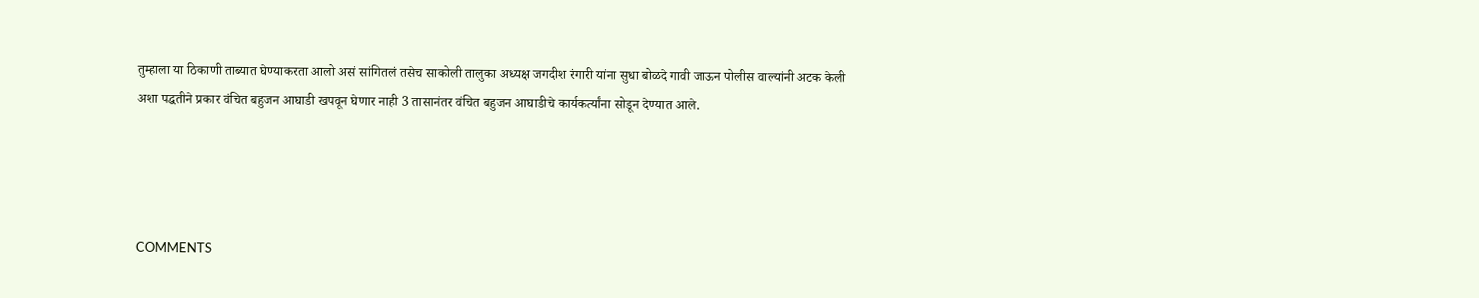तुम्हाला या ठिकाणी ताब्यात घेण्याकरता आलो असं सांगितलं तसेच साकोली तालुका अध्यक्ष जगदीश रंगारी यांना सुधा बोळदे गावी जाऊन पोलीस वाल्यांनी अटक केली
अशा पद्धतीने प्रकार वंचित बहुजन आघाडी खपवून घेणार नाही 3 तासानंतर वंचित बहुजन आघाडीचे कार्यकर्त्यांना सोडून देण्यात आले.




COMMENTS